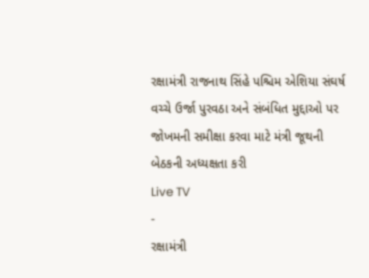રક્ષામંત્રી રાજનાથ સિંહે પશ્ચિમ એશિયા સંઘર્ષ વચ્ચે ઉર્જા પુરવઠા અને સંબંધિત મુદ્દાઓ પર જોખમની સમીક્ષા કરવા માટે મંત્રી જૂથની બેઠકની અધ્યક્ષતા કરી
Live TV
-
રક્ષામંત્રી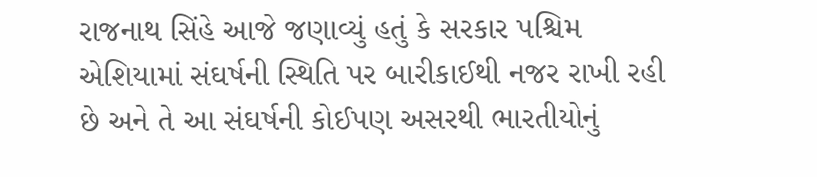રાજનાથ સિંહે આજે જણાવ્યું હતું કે સરકાર પશ્ચિમ એશિયામાં સંઘર્ષની સ્થિતિ પર બારીકાઈથી નજર રાખી રહી છે અને તે આ સંઘર્ષની કોઈપણ અસરથી ભારતીયોનું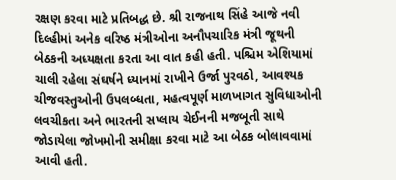રક્ષણ કરવા માટે પ્રતિબદ્ધ છે. શ્રી રાજનાથ સિંહે આજે નવી દિલ્હીમાં અનેક વરિષ્ઠ મંત્રીઓના અનૌપચારિક મંત્રી જૂથની બેઠકની અધ્યક્ષતા કરતા આ વાત કહી હતી. પશ્ચિમ એશિયામાં ચાલી રહેલા સંઘર્ષને ધ્યાનમાં રાખીને ઉર્જા પુરવઠો, આવશ્યક ચીજવસ્તુઓની ઉપલબ્ધતા, મહત્વપૂર્ણ માળખાગત સુવિધાઓની લવચીકતા અને ભારતની સપ્લાય ચેઈનની મજબૂતી સાથે જોડાયેલા જોખમોની સમીક્ષા કરવા માટે આ બેઠક બોલાવવામાં આવી હતી.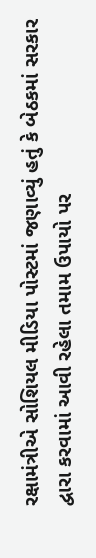રક્ષામંત્રીએ સોશિયલ મીડિયા પોસ્ટમાં જણાવ્યું હતું કે બેઠકમાં સરકાર દ્વારા કરવામાં આવી રહેલા તમામ ઉપાયો પર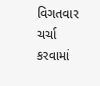વિગતવાર ચર્ચા કરવામાં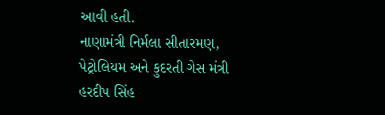આવી હતી.
નાણામંત્રી નિર્મલા સીતારમણ, પેટ્રોલિયમ અને કુદરતી ગેસ મંત્રી હરદીપ સિંહ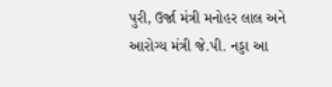પુરી, ઉર્જા મંત્રી મનોહર લાલ અને આરોગ્ય મંત્રી જે.પી. નડ્ડા આ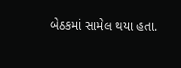બેઠકમાં સામેલ થયા હતા.